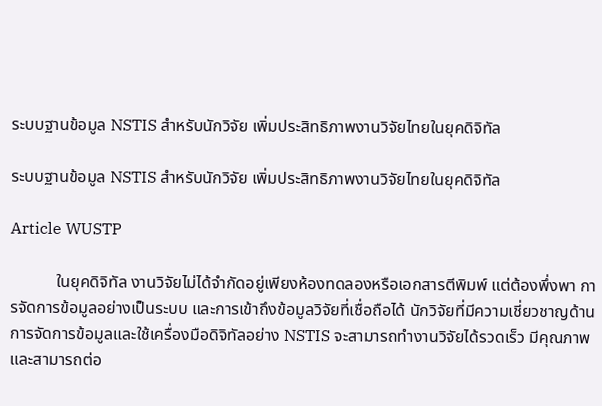ระบบฐานข้อมูล NSTIS สำหรับนักวิจัย เพิ่มประสิทธิภาพงานวิจัยไทยในยุคดิจิทัล

ระบบฐานข้อมูล NSTIS สำหรับนักวิจัย เพิ่มประสิทธิภาพงานวิจัยไทยในยุคดิจิทัล

Article WUSTP

           ในยุคดิจิทัล งานวิจัยไม่ได้จำกัดอยู่เพียงห้องทดลองหรือเอกสารตีพิมพ์ แต่ต้องพึ่งพา การจัดการข้อมูลอย่างเป็นระบบ และการเข้าถึงข้อมูลวิจัยที่เชื่อถือได้ นักวิจัยที่มีความเชี่ยวชาญด้านการจัดการข้อมูลและใช้เครื่องมือดิจิทัลอย่าง NSTIS จะสามารถทำงานวิจัยได้รวดเร็ว มีคุณภาพ และสามารถต่อ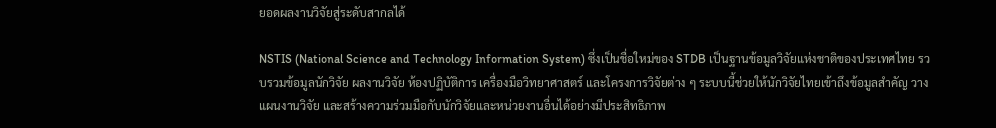ยอดผลงานวิจัยสู่ระดับสากลได้

NSTIS (National Science and Technology Information System) ซึ่งเป็นชื่อใหม่ของ STDB เป็นฐานข้อมูลวิจัยแห่งชาติของประเทศไทย รวบรวมข้อมูลนักวิจัย ผลงานวิจัย ห้องปฏิบัติการ เครื่องมือวิทยาศาสตร์ และโครงการวิจัยต่าง ๆ ระบบนี้ช่วยให้นักวิจัยไทยเข้าถึงข้อมูลสำคัญ วางแผนงานวิจัย และสร้างความร่วมมือกับนักวิจัยและหน่วยงานอื่นได้อย่างมีประสิทธิภาพ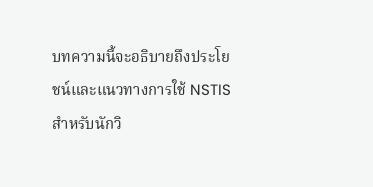บทความนี้จะอธิบายถึงประโยชน์และแนวทางการใช้ NSTIS สำหรับนักวิ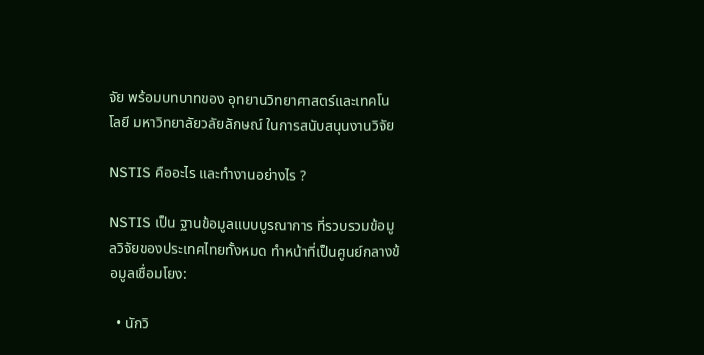จัย พร้อมบทบาทของ อุทยานวิทยาศาสตร์และเทคโนโลยี มหาวิทยาลัยวลัยลักษณ์ ในการสนับสนุนงานวิจัย

NSTIS คืออะไร และทำงานอย่างไร ?

NSTIS เป็น ฐานข้อมูลแบบบูรณาการ ที่รวบรวมข้อมูลวิจัยของประเทศไทยทั้งหมด ทำหน้าที่เป็นศูนย์กลางข้อมูลเชื่อมโยง:

  • นักวิ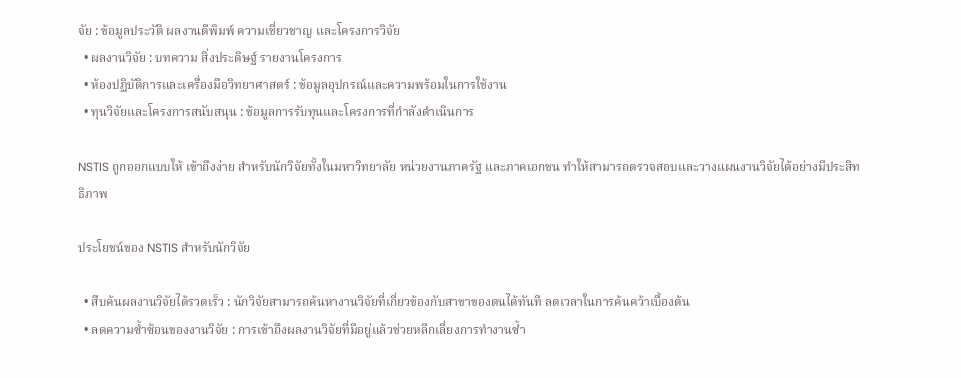จัย : ข้อมูลประวัติ ผลงานตีพิมพ์ ความเชี่ยวชาญ และโครงการวิจัย
  • ผลงานวิจัย : บทความ สิ่งประดิษฐ์ รายงานโครงการ
  • ห้องปฏิบัติการและเครื่องมือวิทยาศาสตร์ : ข้อมูลอุปกรณ์และความพร้อมในการใช้งาน
  • ทุนวิจัยและโครงการสนับสนุน : ข้อมูลการรับทุนและโครงการที่กำลังดำเนินการ

NSTIS ถูกออกแบบให้ เข้าถึงง่าย สำหรับนักวิจัยทั้งในมหาวิทยาลัย หน่วยงานภาครัฐ และภาคเอกชน ทำให้สามารถตรวจสอบและวางแผนงานวิจัยได้อย่างมีประสิทธิภาพ

ประโยชน์ของ NSTIS สำหรับนักวิจัย

  • สืบค้นผลงานวิจัยได้รวดเร็ว : นักวิจัยสามารถค้นหางานวิจัยที่เกี่ยวข้องกับสาขาของตนได้ทันที ลดเวลาในการค้นคว้าเบื้องต้น
  • ลดความซ้ำซ้อนของงานวิจัย : การเข้าถึงผลงานวิจัยที่มีอยู่แล้วช่วยหลีกเลี่ยงการทำงานซ้ำ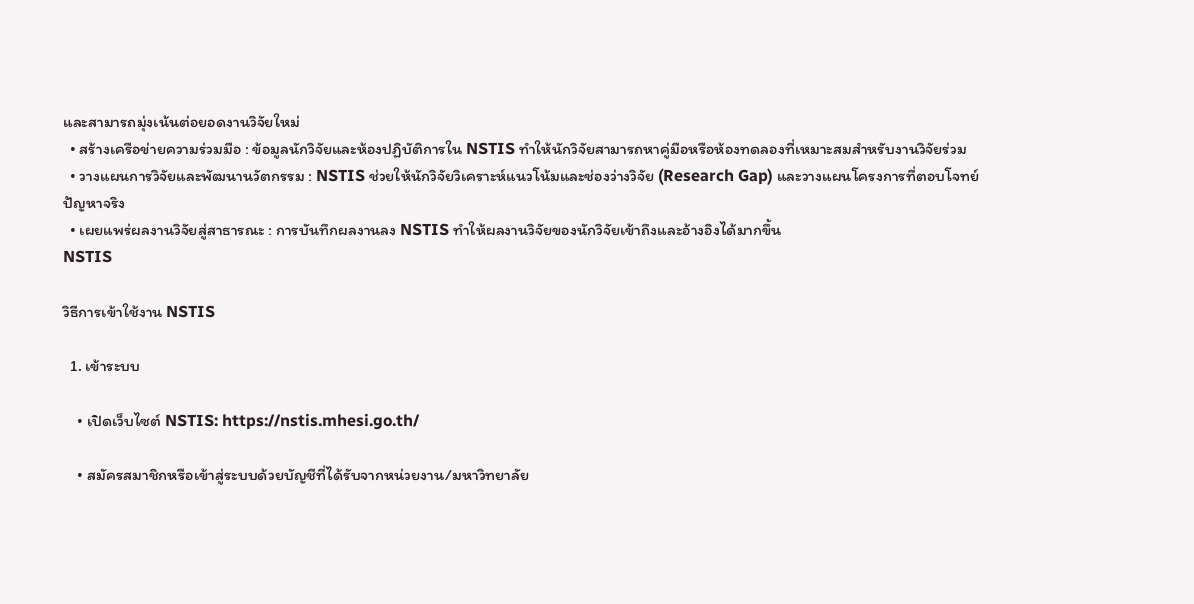และสามารถมุ่งเน้นต่อยอดงานวิจัยใหม่
  • สร้างเครือข่ายความร่วมมือ : ข้อมูลนักวิจัยและห้องปฏิบัติการใน NSTIS ทำให้นักวิจัยสามารถหาคู่มือหรือห้องทดลองที่เหมาะสมสำหรับงานวิจัยร่วม
  • วางแผนการวิจัยและพัฒนานวัตกรรม : NSTIS ช่วยให้นักวิจัยวิเคราะห์แนวโน้มและช่องว่างวิจัย (Research Gap) และวางแผนโครงการที่ตอบโจทย์ปัญหาจริง
  • เผยแพร่ผลงานวิจัยสู่สาธารณะ : การบันทึกผลงานลง NSTIS ทำให้ผลงานวิจัยของนักวิจัยเข้าถึงและอ้างอิงได้มากขึ้น
NSTIS

วิธีการเข้าใช้งาน NSTIS

  1. เข้าระบบ

    • เปิดเว็บไซต์ NSTIS: https://nstis.mhesi.go.th/

    • สมัครสมาชิกหรือเข้าสู่ระบบด้วยบัญชีที่ได้รับจากหน่วยงาน/มหาวิทยาลัย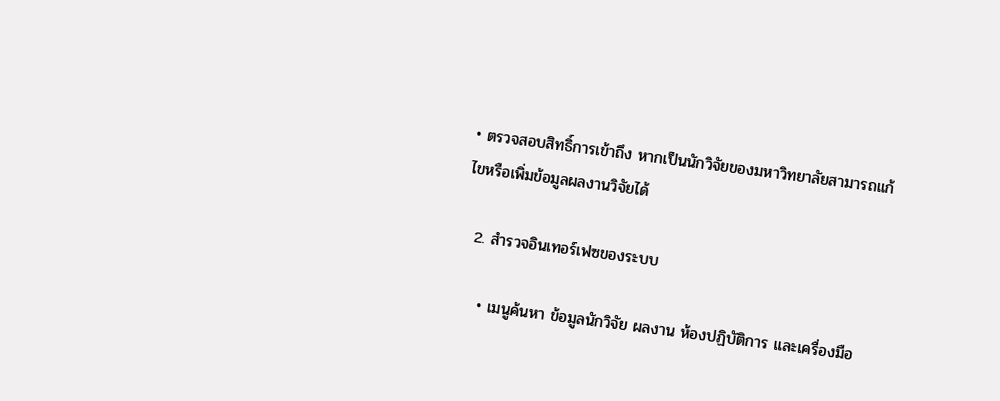• ตรวจสอบสิทธิ์การเข้าถึง หากเป็นนักวิจัยของมหาวิทยาลัยสามารถแก้ไขหรือเพิ่มข้อมูลผลงานวิจัยได้

  2. สำรวจอินเทอร์เฟซของระบบ

    • เมนูค้นหา ข้อมูลนักวิจัย ผลงาน ห้องปฏิบัติการ และเครื่องมือ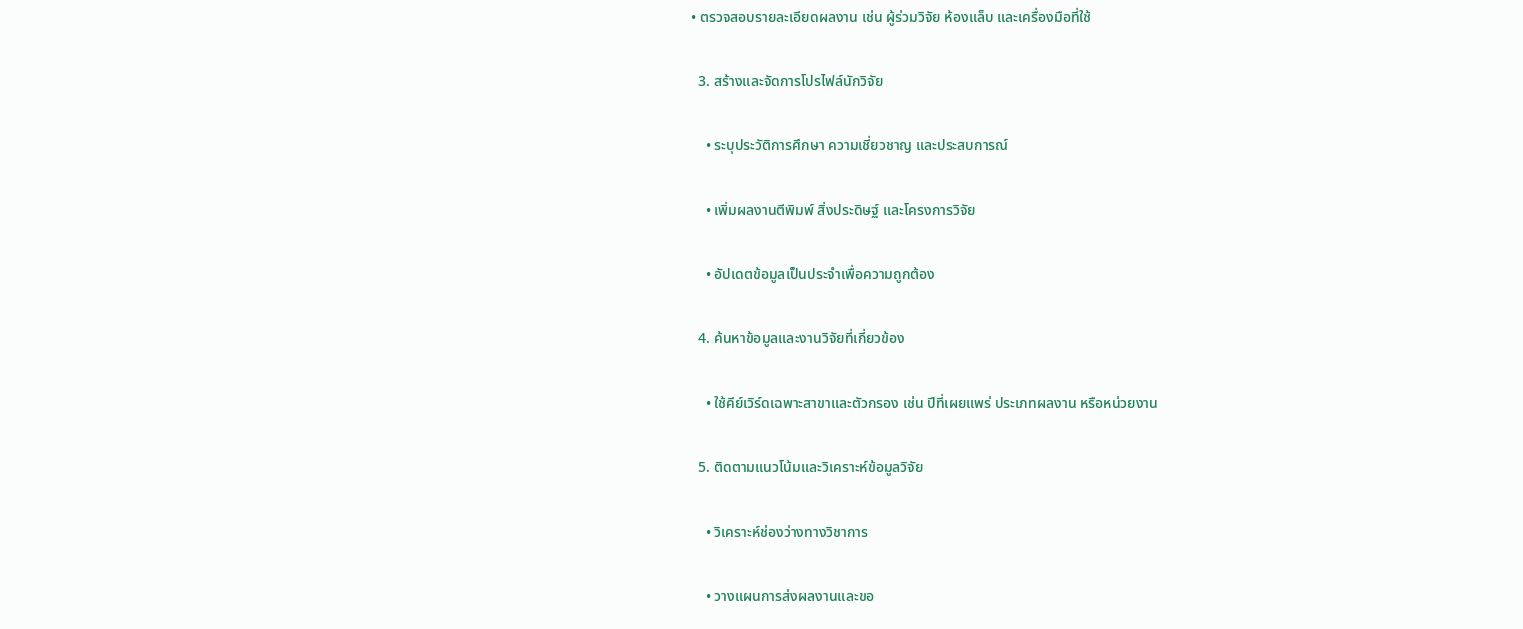• ตรวจสอบรายละเอียดผลงาน เช่น ผู้ร่วมวิจัย ห้องแล็บ และเครื่องมือที่ใช้

  3. สร้างและจัดการโปรไฟล์นักวิจัย

    • ระบุประวัติการศึกษา ความเชี่ยวชาญ และประสบการณ์

    • เพิ่มผลงานตีพิมพ์ สิ่งประดิษฐ์ และโครงการวิจัย

    • อัปเดตข้อมูลเป็นประจำเพื่อความถูกต้อง

  4. ค้นหาข้อมูลและงานวิจัยที่เกี่ยวข้อง

    • ใช้คีย์เวิร์ดเฉพาะสาขาและตัวกรอง เช่น ปีที่เผยแพร่ ประเภทผลงาน หรือหน่วยงาน

  5. ติดตามแนวโน้มและวิเคราะห์ข้อมูลวิจัย

    • วิเคราะห์ช่องว่างทางวิชาการ

    • วางแผนการส่งผลงานและขอ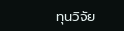ทุนวิจัย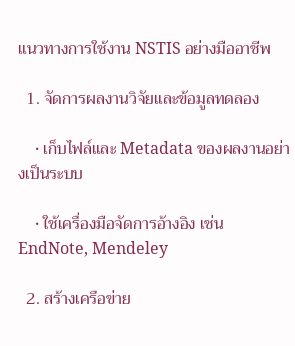แนวทางการใช้งาน NSTIS อย่างมืออาชีพ

  1. จัดการผลงานวิจัยและข้อมูลทดลอง

    • เก็บไฟล์และ Metadata ของผลงานอย่างเป็นระบบ

    • ใช้เครื่องมือจัดการอ้างอิง เช่น EndNote, Mendeley

  2. สร้างเครือข่าย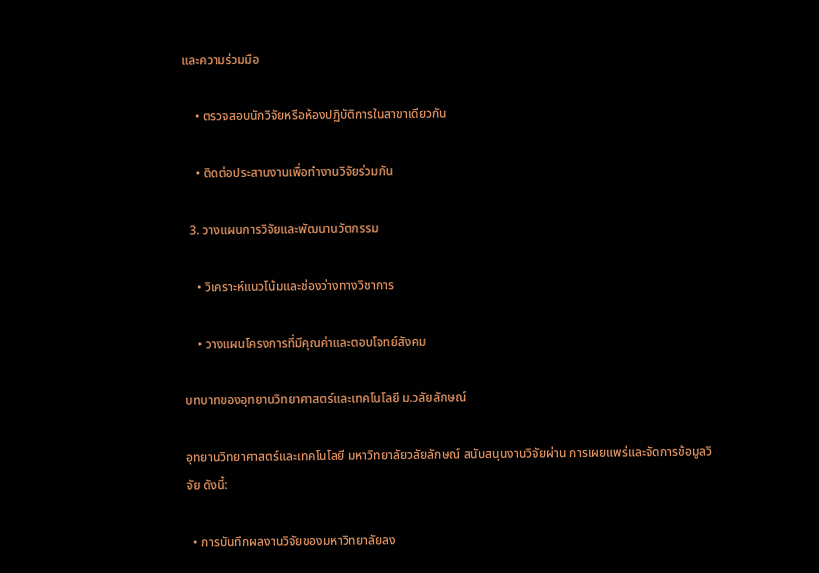และความร่วมมือ

    • ตรวจสอบนักวิจัยหรือห้องปฏิบัติการในสาขาเดียวกัน

    • ติดต่อประสานงานเพื่อทำงานวิจัยร่วมกัน

  3. วางแผนการวิจัยและพัฒนานวัตกรรม

    • วิเคราะห์แนวโน้มและช่องว่างทางวิชาการ

    • วางแผนโครงการที่มีคุณค่าและตอบโจทย์สังคม

บทบาทของอุทยานวิทยาศาสตร์และเทคโนโลยี ม.วลัยลักษณ์

อุทยานวิทยาศาสตร์และเทคโนโลยี มหาวิทยาลัยวลัยลักษณ์ สนับสนุนงานวิจัยผ่าน การเผยแพร่และจัดการข้อมูลวิจัย ดังนี้:

  • การบันทึกผลงานวิจัยของมหาวิทยาลัยลง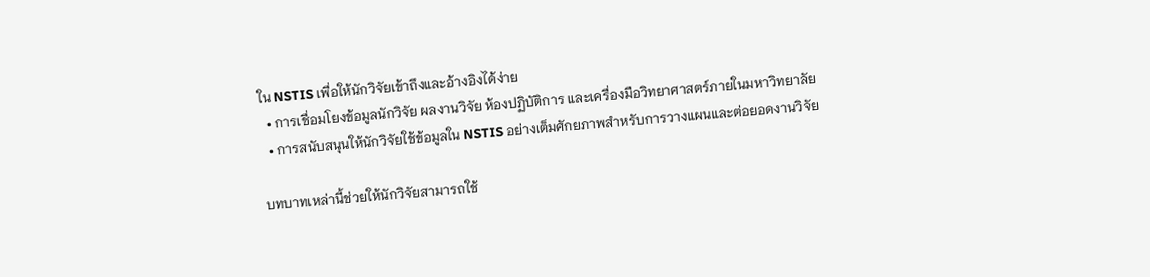ใน NSTIS เพื่อให้นักวิจัยเข้าถึงและอ้างอิงได้ง่าย
  • การเชื่อมโยงข้อมูลนักวิจัย ผลงานวิจัย ห้องปฏิบัติการ และเครื่องมือวิทยาศาสตร์ภายในมหาวิทยาลัย
  • การสนับสนุนให้นักวิจัยใช้ข้อมูลใน NSTIS อย่างเต็มศักยภาพสำหรับการวางแผนและต่อยอดงานวิจัย

บทบาทเหล่านี้ช่วยให้นักวิจัยสามารถใช้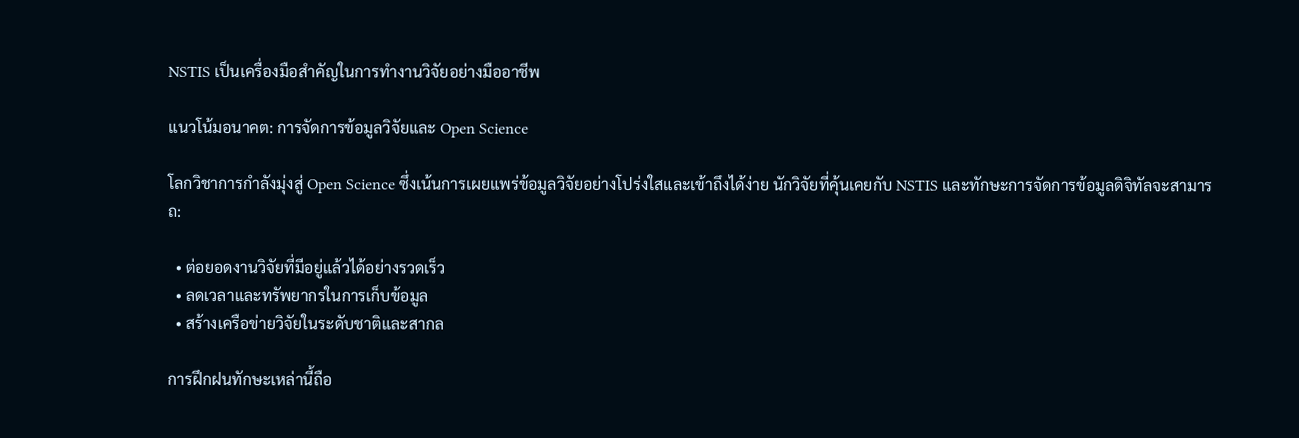NSTIS เป็นเครื่องมือสำคัญในการทำงานวิจัยอย่างมืออาชีพ

แนวโน้มอนาคต: การจัดการข้อมูลวิจัยและ Open Science

โลกวิชาการกำลังมุ่งสู่ Open Science ซึ่งเน้นการเผยแพร่ข้อมูลวิจัยอย่างโปร่งใสและเข้าถึงได้ง่าย นักวิจัยที่คุ้นเคยกับ NSTIS และทักษะการจัดการข้อมูลดิจิทัลจะสามารถ:

  • ต่อยอดงานวิจัยที่มีอยู่แล้วได้อย่างรวดเร็ว
  • ลดเวลาและทรัพยากรในการเก็บข้อมูล
  • สร้างเครือข่ายวิจัยในระดับชาติและสากล

การฝึกฝนทักษะเหล่านี้ถือ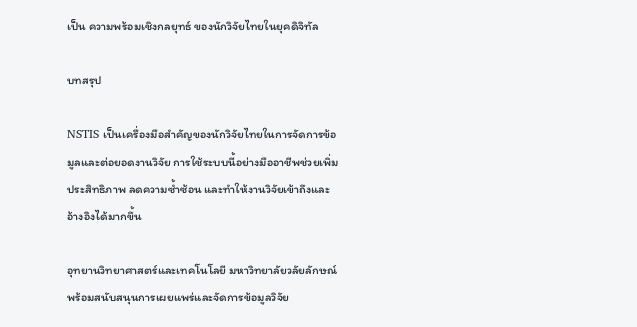เป็น ความพร้อมเชิงกลยุทธ์ ของนักวิจัยไทยในยุคดิจิทัล

บทสรุป

NSTIS เป็นเครื่องมือสำคัญของนักวิจัยไทยในการจัดการข้อมูลและต่อยอดงานวิจัย การใช้ระบบนี้อย่างมืออาชีพช่วยเพิ่มประสิทธิภาพ ลดความซ้ำซ้อน และทำให้งานวิจัยเข้าถึงและอ้างอิงได้มากขึ้น

อุทยานวิทยาศาสตร์และเทคโนโลยี มหาวิทยาลัยวลัยลักษณ์ พร้อมสนับสนุนการเผยแพร่และจัดการข้อมูลวิจัย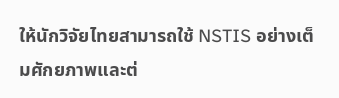ให้นักวิจัยไทยสามารถใช้ NSTIS อย่างเต็มศักยภาพและต่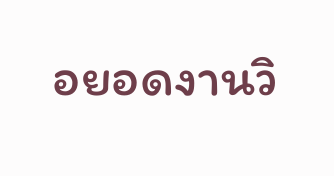อยอดงานวิ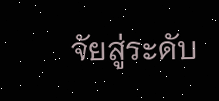จัยสู่ระดับ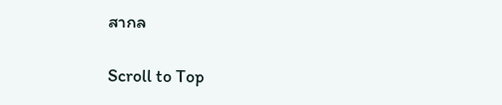สากล

Scroll to Top